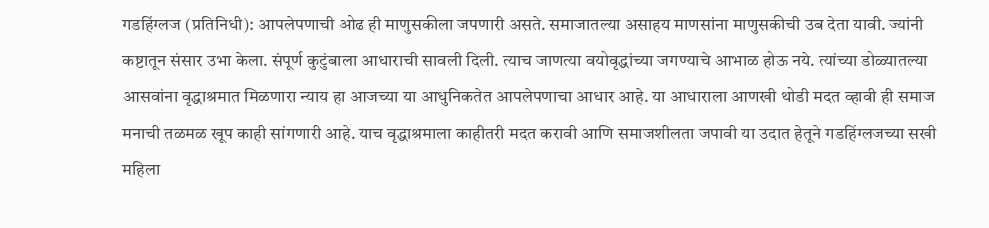गडहिंग्लज (प्रतिनिधी): आपलेपणाची ओढ ही माणुसकीला जपणारी असते. समाजातल्या असाहय माणसांना माणुसकीची उब देता यावी. ज्यांनी कष्टातून संसार उभा केला. संपूर्ण कुटुंबाला आधाराची सावली दिली. त्याच जाणत्या वयोवृद्धांच्या जगण्याचे आभाळ होऊ नये. त्यांच्या डोळ्यातल्या आसवांना वृद्धाश्रमात मिळणारा न्याय हा आजच्या या आधुनिकतेत आपलेपणाचा आधार आहे. या आधाराला आणखी थोडी मदत व्हावी ही समाज मनाची तळमळ खूप काही सांगणारी आहे. याच वृद्धाश्रमाला काहीतरी मदत करावी आणि समाजशीलता जपावी या उदात हेतूने गडहिंग्लजच्या सखी महिला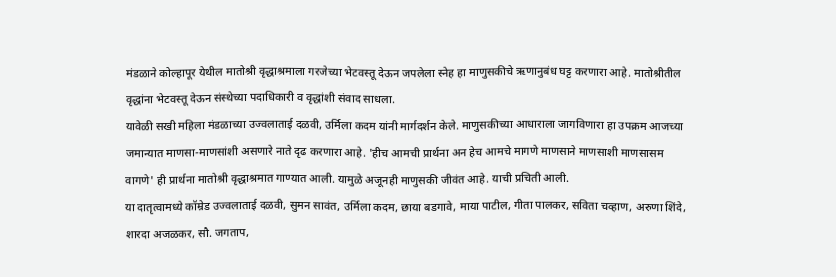मंडळाने कोल्हापूर येथील मातोश्री वृद्धाश्रमाला गरजेच्या भेटवस्तू देऊन जपलेला स्नेह हा माणुसकीचे ऋणानुबंध घट्ट करणारा आहे. मातोश्रीतील वृद्धांना भेटवस्तू देऊन संस्थेच्या पदाधिकारी व वृद्धांशी संवाद साधला.
यावेळी सखी महिला मंडळाच्या उज्वलाताई दळवी, उर्मिला कदम यांनी मार्गदर्शन केले. माणुसकीच्या आधाराला जागविणारा हा उपक्रम आजच्या जमान्यात माणसा-माणसांशी असणारे नाते दृढ करणारा आहे. 'हीच आमची प्रार्थना अन हेच आमचे मागणे माणसाने माणसाशी माणसासम वागणे' ही प्रार्थना मातोश्री वृद्धाश्रमात गाण्यात आली. यामुळे अजूनही माणुसकी जीवंत आहे. याची प्रचिती आली.
या दातृत्वामध्ये कॉम्रेड उज्वलाताई दळवी, सुमन सावंत, उर्मिला कदम, छाया बडगावे, माया पाटील, गीता पालकर, सविता चव्हाण, अरुणा शिंदे, शारदा अजळकर, सौ. जगताप,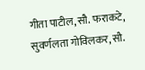गीता पाटील, सौ. फराकटे, सुवर्णलता गोविलकर, सौ.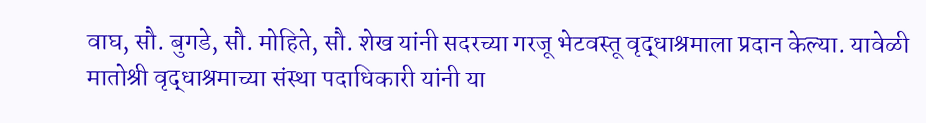वाघ, सौ. बुगडे, सौ. मोहिते, सौ. शेख यांनी सदरच्या गरजू भेटवस्तू वृद्धाश्रमाला प्रदान केल्या. यावेळी मातोश्री वृद्धाश्रमाच्या संस्था पदाधिकारी यांनी या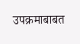उपक्रमाबाबत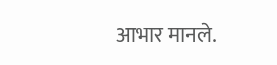आभार मानले.